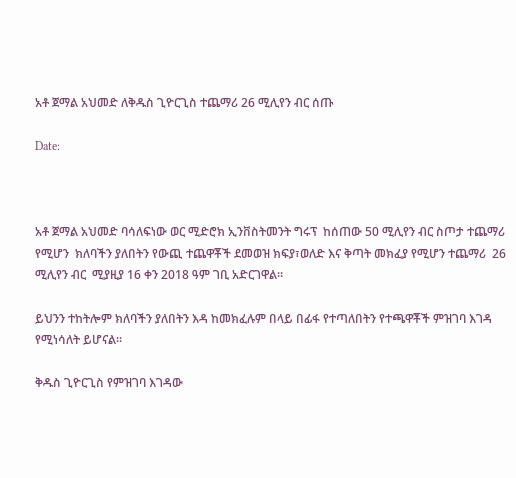አቶ ጀማል አህመድ ለቅዱስ ጊዮርጊስ ተጨማሪ 26 ሚሊየን ብር ሰጡ

Date:



አቶ ጀማል አህመድ ባሳለፍነው ወር ሚድሮክ ኢንቨስትመንት ግሩፕ  ከሰጠው 50 ሚሊየን ብር ስጦታ ተጨማሪ የሚሆን  ክለባችን ያለበትን የውጪ ተጨዋቾች ደመወዝ ክፍያ፣ወለድ እና ቅጣት መክፈያ የሚሆን ተጨማሪ  26 ሚሊየን ብር  ሚያዚያ 16 ቀን 2018 ዓም ገቢ አድርገዋል፡፡

ይህንን ተከትሎም ክለባችን ያለበትን እዳ ከመክፈሉም በላይ በፊፋ የተጣለበትን የተጫዋቾች ምዝገባ እገዳ የሚነሳለት ይሆናል፡፡

ቅዱስ ጊዮርጊስ የምዝገባ እገዳው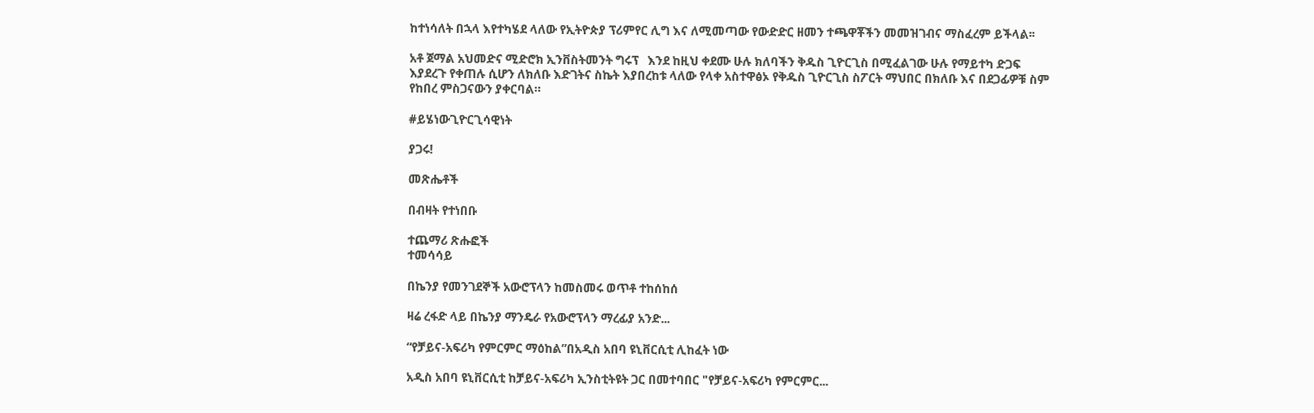ከተነሳለት በኋላ እየተካሄደ ላለው የኢትዮጵያ ፕሪምየር ሊግ እና ለሚመጣው የውድድር ዘመን ተጫዋቾችን መመዝገብና ማስፈረም ይችላል፡፡

አቶ ጀማል አህመድና ሚድሮክ ኢንቨስትመንት ግሩፕ   እንደ ከዚህ ቀደሙ ሁሉ ክለባችን ቅዱስ ጊዮርጊስ በሚፈልገው ሁሉ የማይተካ ድጋፍ እያደረጉ የቀጠሉ ሲሆን ለክለቡ እድገትና ስኬት እያበረከቱ ላለው የላቀ አስተዋፅኦ የቅዱስ ጊዮርጊስ ስፖርት ማህበር በክለቡ እና በደጋፊዎቹ ስም የከበረ ምስጋናውን ያቀርባል።

#ይሄነውጊዮርጊሳዊነት

ያጋሩ!

መጽሔቶች

በብዛት የተነበቡ

ተጨማሪ ጽሑፎች
ተመሳሳይ

በኬንያ የመንገደኞች አውሮፕላን ከመስመሩ ወጥቶ ተከሰከሰ

ዛሬ ረፋድ ላይ በኬንያ ማንዴራ የአውሮፕላን ማረፊያ አንድ...

“የቻይና-አፍሪካ የምርምር ማዕከል”በአዲስ አበባ ዩኒቨርሲቲ ሊከፈት ነው

አዲስ አበባ ዩኒቨርሲቲ ከቻይና-አፍሪካ ኢንስቲትዩት ጋር በመተባበር "የቻይና-አፍሪካ የምርምር...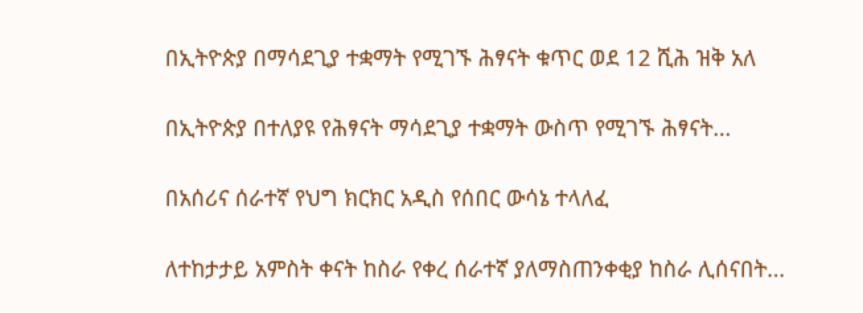በኢትዮጵያ በማሳደጊያ ተቋማት የሚገኙ ሕፃናት ቁጥር ወደ 12 ሺሕ ዝቅ አለ

በኢትዮጵያ በተለያዩ የሕፃናት ማሳደጊያ ተቋማት ውስጥ የሚገኙ ሕፃናት...

በአሰሪና ሰራተኛ የህግ ክርክር አዲስ የሰበር ውሳኔ ተላለፈ

ለተከታታይ አምስት ቀናት ከስራ የቀረ ሰራተኛ ያለማስጠንቀቂያ ከስራ ሊሰናበት...